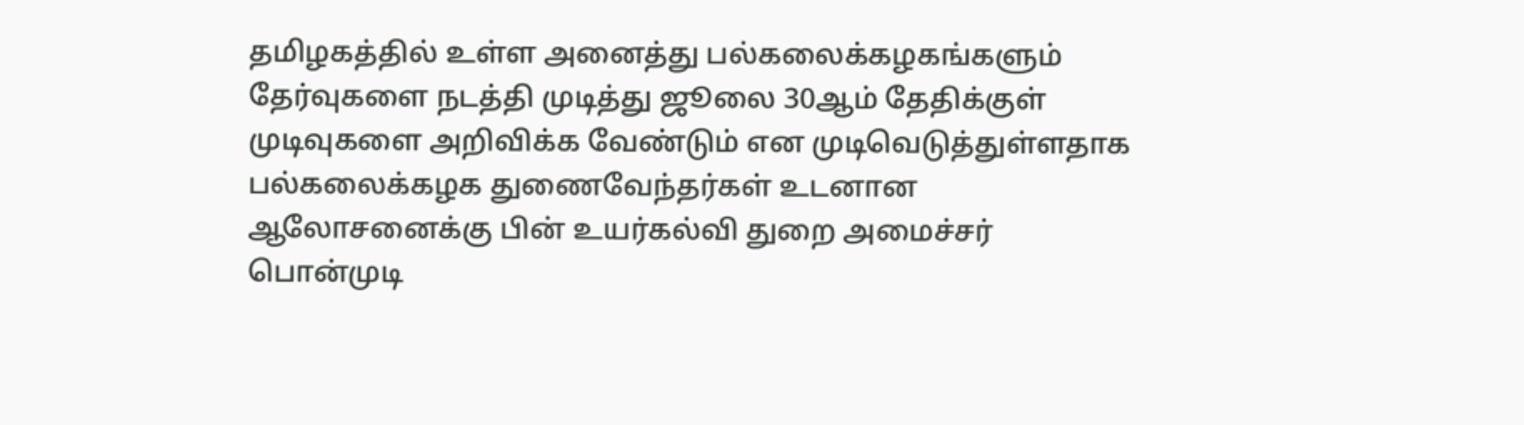தமிழகத்தில் உள்ள அனைத்து பல்கலைக்கழகங்களும் தேர்வுகளை நடத்தி முடித்து ஜூலை 30ஆம் தேதிக்குள் முடிவுகளை அறிவிக்க வேண்டும் என முடிவெடுத்துள்ளதாக  பல்கலைக்கழக துணைவேந்தர்கள் உடனான ஆலோசனைக்கு பின் உயர்கல்வி துறை அமைச்சர் பொன்முடி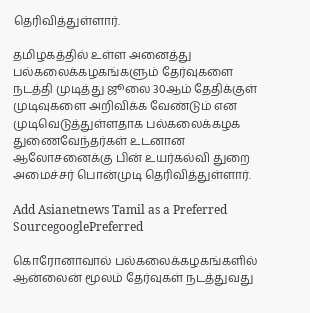தெரிவித்துள்ளார்.

தமிழகத்தில் உள்ள அனைத்து பல்கலைக்கழகங்களும் தேர்வுகளை நடத்தி முடித்து ஜூலை 30ஆம் தேதிக்குள் முடிவுகளை அறிவிக்க வேண்டும் என முடிவெடுத்துள்ளதாக பல்கலைக்கழக துணைவேந்தர்கள் உடனான ஆலோசனைக்கு பின் உயர்கல்வி துறை அமைச்சர் பொன்முடி தெரிவித்துள்ளார்.

Add Asianetnews Tamil as a Preferred SourcegooglePreferred

கொரோனாவால் பல்கலைக்கழகங்களில் ஆன்லைன் மூலம் தேர்வுகள் நடத்துவது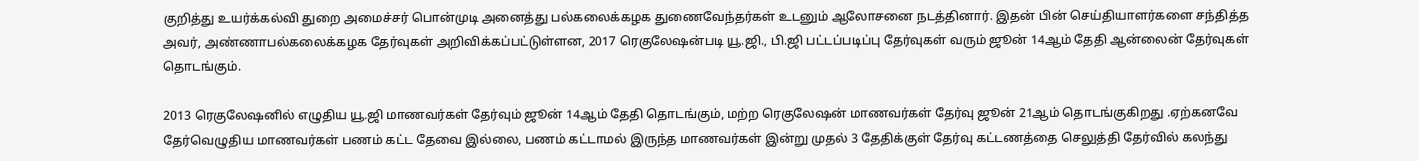குறித்து உயர்க்கல்வி துறை அமைச்சர் பொன்முடி அனைத்து பல்கலைக்கழக துணைவேந்தர்கள் உடனும் ஆலோசனை நடத்தினார். இதன் பின் செய்தியாளர்களை சந்தித்த அவர், அண்ணாபல்கலைக்கழக தேர்வுகள் அறிவிக்கப்பட்டுள்ளன, 2017 ரெகுலேஷன்படி யூ.ஜி., பி.ஜி பட்டப்படிப்பு தேர்வுகள் வரும் ஜூன் 14ஆம் தேதி ஆன்லைன் தேர்வுகள் தொடங்கும்.

2013 ரெகுலேஷனில் எழுதிய யூ.ஜி மாணவர்கள் தேர்வும் ஜூன் 14ஆம் தேதி தொடங்கும், மற்ற ரெகுலேஷன் மாணவர்கள் தேர்வு ஜூன் 21ஆம் தொடங்குகிறது .ஏற்கனவே தேர்வெழுதிய மாணவர்கள் பணம் கட்ட தேவை இல்லை, பணம் கட்டாமல் இருந்த மாணவர்கள் இன்று முதல் 3 தேதிக்குள் தேர்வு கட்டணத்தை செலுத்தி தேர்வில் கலந்து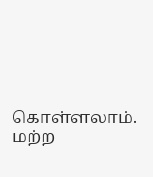கொள்ளலாம். மற்ற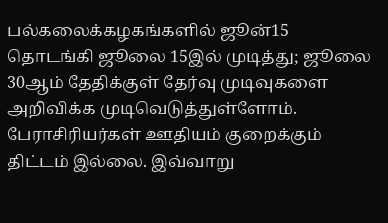பல்கலைக்கழகங்களில் ஜூன்15 தொடங்கி ஜூலை 15இல் முடித்து; ஜூலை 30ஆம் தேதிக்குள் தேர்வு முடிவுகளை அறிவிக்க முடிவெடுத்துள்ளோம். பேராசிரியர்கள் ஊதியம் குறைக்கும் திட்டம் இல்லை. இவ்வாறு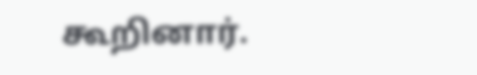கூறினார்.